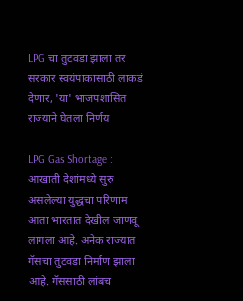LPG चा तुटवडा झाला तर सरकार स्वयंपाकासाठी लाकडं देणार, 'या' भाजपशासित राज्याने घेतला निर्णय

LPG Gas Shortage : आखाती देशांमध्ये सुरु असलेल्या युद्धचा परिणाम आता भारतात देखील जाणवू लागला आहे. अनेक राज्यात गॅसचा तुटवडा निर्माण झाला आहे. गॅससाठी लांबच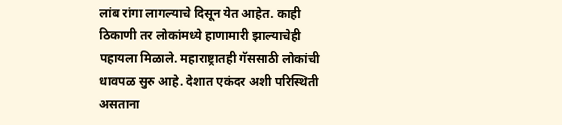लांब रांगा लागल्याचे दिसून येत आहेत. काही ठिकाणी तर लोकांमध्ये हाणामारी झाल्याचेही पहायला मिळाले. महाराष्ट्रातही गॅससाठी लोकांची धावपळ सुरु आहे. देशात एकंदर अशी परिस्थिती असताना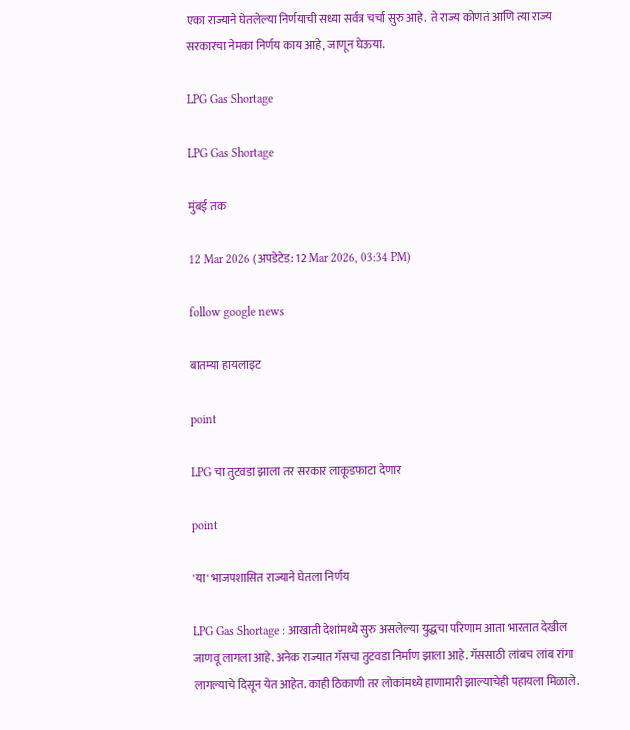एका राज्याने घेतलेल्या निर्णयाची सध्या सर्वत्र चर्चा सुरु आहे.  ते राज्य कोणतं आणि त्या राज्य सरकारचा नेमका निर्णय काय आहे, जाणून घेऊया.

LPG Gas Shortage

LPG Gas Shortage

मुंबई तक

12 Mar 2026 (अपडेटेड: 12 Mar 2026, 03:34 PM)

follow google news

बातम्या हायलाइट

point

LPG चा तुटवडा झाला तर सरकार लाकूडफाटा देणार

point

'या' भाजपशासित राज्याने घेतला निर्णय

LPG Gas Shortage : आखाती देशांमध्ये सुरु असलेल्या युद्धचा परिणाम आता भारतात देखील जाणवू लागला आहे. अनेक राज्यात गॅसचा तुटवडा निर्माण झाला आहे. गॅससाठी लांबच लांब रांगा लागल्याचे दिसून येत आहेत. काही ठिकाणी तर लोकांमध्ये हाणामारी झाल्याचेही पहायला मिळाले.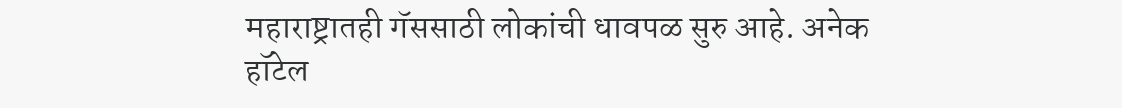महाराष्ट्रातही गॅससाठी लोकांची धावपळ सुरु आहे. अनेक हॉटेल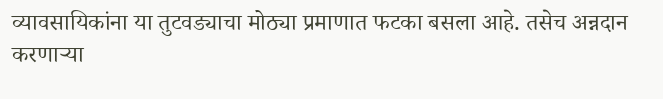व्यावसायिकांना या तुटवड्याचा मोठ्या प्रमाणात फटका बसला आहे. तसेच अन्नदान करणाऱ्या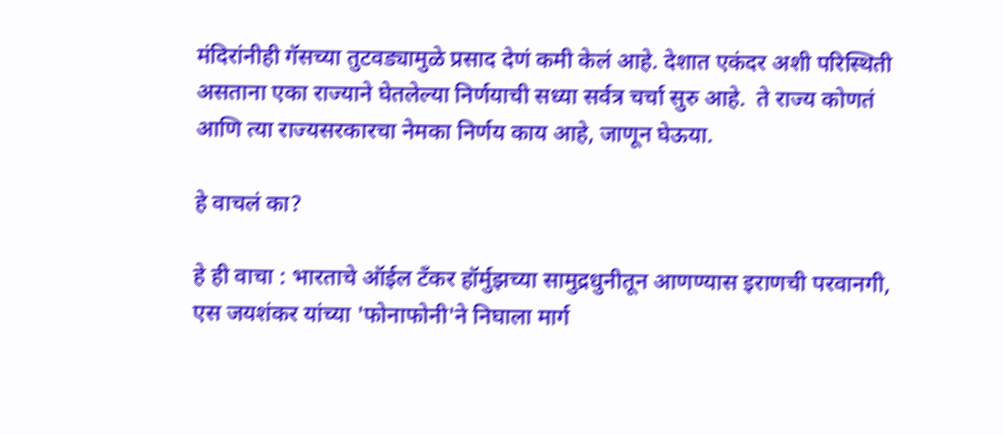मंदिरांनीही गॅसच्या तुटवड्यामुळे प्रसाद देणं कमी केलं आहे. देशात एकंदर अशी परिस्थिती असताना एका राज्याने घेतलेल्या निर्णयाची सध्या सर्वत्र चर्चा सुरु आहे.  ते राज्य कोणतं आणि त्या राज्यसरकारचा नेमका निर्णय काय आहे, जाणून घेऊया.

हे वाचलं का?

हे ही वाचा : भारताचे ऑईल टँकर हॉर्मुझच्या सामुद्रधुनीतून आणण्यास इराणची परवानगी, एस जयशंकर यांच्या 'फोनाफोनी'ने निघाला मार्ग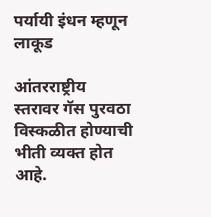पर्यायी इंधन म्हणून लाकूड

आंतरराष्ट्रीय स्तरावर गॅस पुरवठा विस्कळीत होण्याची भीती व्यक्त होत आहे.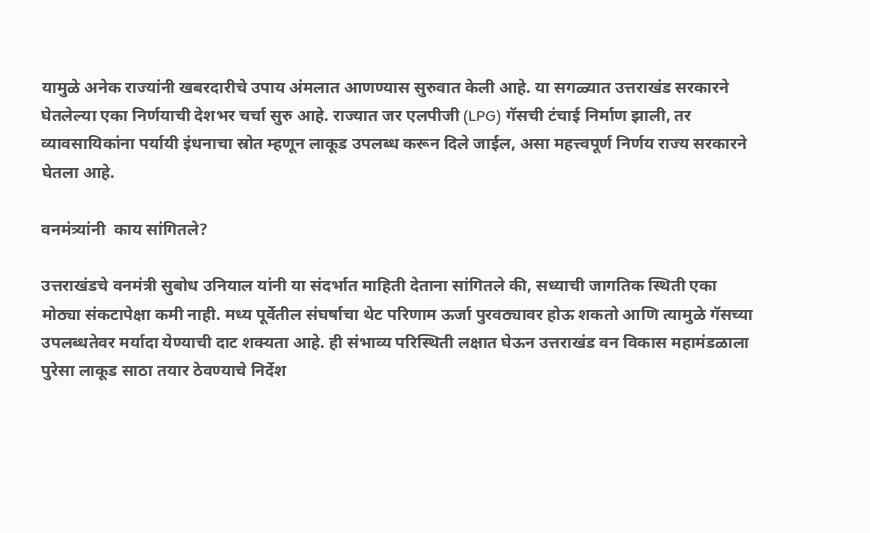यामुळे अनेक राज्यांनी खबरदारीचे उपाय अंमलात आणण्यास सुरुवात केली आहे. या सगळ्यात उत्तराखंड सरकारने घेतलेल्या एका निर्णयाची देशभर चर्चा सुरु आहे. राज्यात जर एलपीजी (LPG) गॅसची टंचाई निर्माण झाली, तर व्यावसायिकांना पर्यायी इंधनाचा स्रोत म्हणून लाकूड उपलब्ध करून दिले जाईल, असा महत्त्वपूर्ण निर्णय राज्य सरकारने घेतला आहे.

वनमंत्र्यांनी  काय सांगितले?

उत्तराखंडचे वनमंत्री सुबोध उनियाल यांनी या संदर्भात माहिती देताना सांगितले की, सध्याची जागतिक स्थिती एका मोठ्या संकटापेक्षा कमी नाही. मध्य पूर्वेतील संघर्षाचा थेट परिणाम ऊर्जा पुरवठ्यावर होऊ शकतो आणि त्यामुळे गॅसच्या उपलब्धतेवर मर्यादा येण्याची दाट शक्यता आहे. ही संभाव्य परिस्थिती लक्षात घेऊन उत्तराखंड वन विकास महामंडळाला पुरेसा लाकूड साठा तयार ठेवण्याचे निर्देश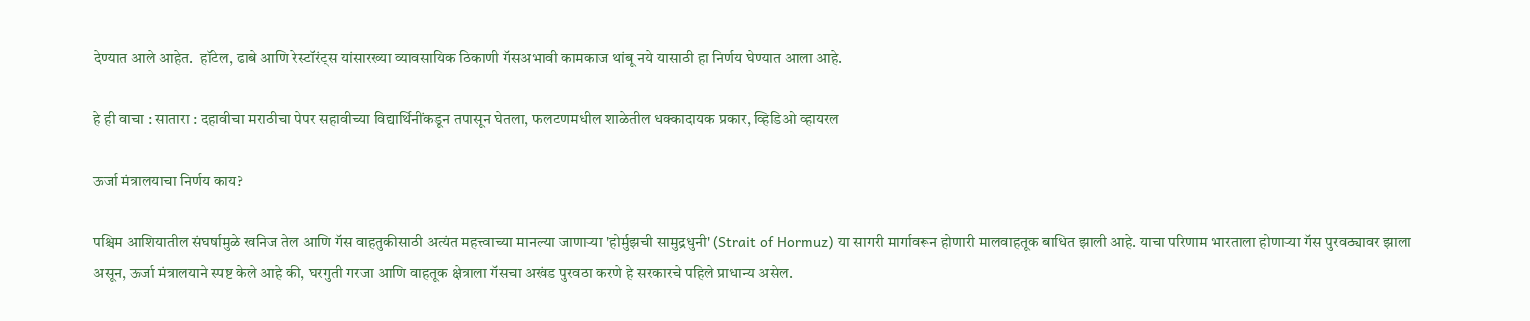देण्यात आले आहेत.  हॉटेल, ढाबे आणि रेस्टॉरंट्स यांसारख्या व्यावसायिक ठिकाणी गॅसअभावी कामकाज थांबू नये यासाठी हा निर्णय घेण्यात आला आहे.

हे ही वाचा : सातारा : दहावीचा मराठीचा पेपर सहावीच्या विद्यार्थिनींकडून तपासून घेतला, फलटणमधील शाळेतील धक्कादायक प्रकार, व्हिडिओ व्हायरल

ऊर्जा मंत्रालयाचा निर्णय काय?

पश्चिम आशियातील संघर्षामुळे खनिज तेल आणि गॅस वाहतुकीसाठी अत्यंत महत्त्वाच्या मानल्या जाणाऱ्या 'होर्मुझची सामुद्रधुनी' (Strait of Hormuz) या सागरी मार्गावरून होणारी मालवाहतूक बाधित झाली आहे. याचा परिणाम भारताला होणाऱ्या गॅस पुरवठ्यावर झाला असून, ऊर्जा मंत्रालयाने स्पष्ट केले आहे की, घरगुती गरजा आणि वाहतूक क्षेत्राला गॅसचा अखंड पुरवठा करणे हे सरकारचे पहिले प्राधान्य असेल.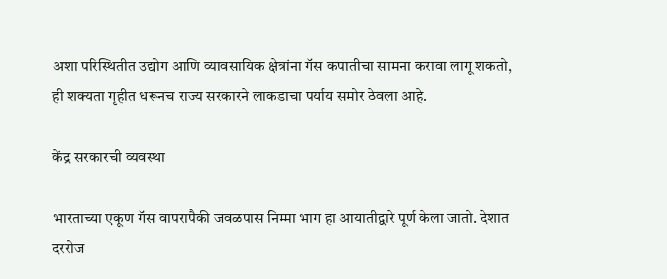अशा परिस्थितीत उद्योग आणि व्यावसायिक क्षेत्रांना गॅस कपातीचा सामना करावा लागू शकतो, ही शक्यता गृहीत धरूनच राज्य सरकारने लाकडाचा पर्याय समोर ठेवला आहे.

केंद्र सरकारची व्यवस्था

भारताच्या एकूण गॅस वापरापैकी जवळपास निम्मा भाग हा आयातीद्वारे पूर्ण केला जातो. देशात दररोज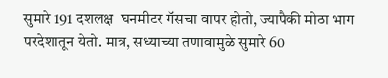सुमारे 191 दशलक्ष  घनमीटर गॅसचा वापर होतो, ज्यापैकी मोठा भाग परदेशातून येतो. मात्र, सध्याच्या तणावामुळे सुमारे 60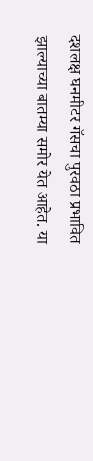दशलक्ष घनमीटर गॅसचा पुरवठा प्रभावित झाल्याच्या बातम्या समोर येत आहेत. या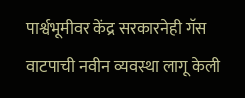पार्श्वभूमीवर केंद्र सरकारनेही गॅस वाटपाची नवीन व्यवस्था लागू केली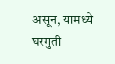असून, यामध्ये घरगुती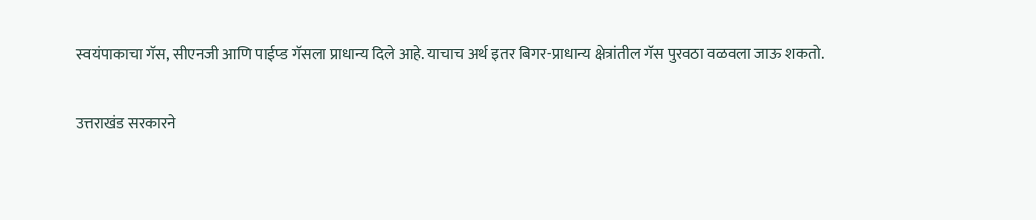स्वयंपाकाचा गॅस, सीएनजी आणि पाईप्ड गॅसला प्राधान्य दिले आहे. याचाच अर्थ इतर बिगर-प्राधान्य क्षेत्रांतील गॅस पुरवठा वळवला जाऊ शकतो.

उत्तराखंड सरकारने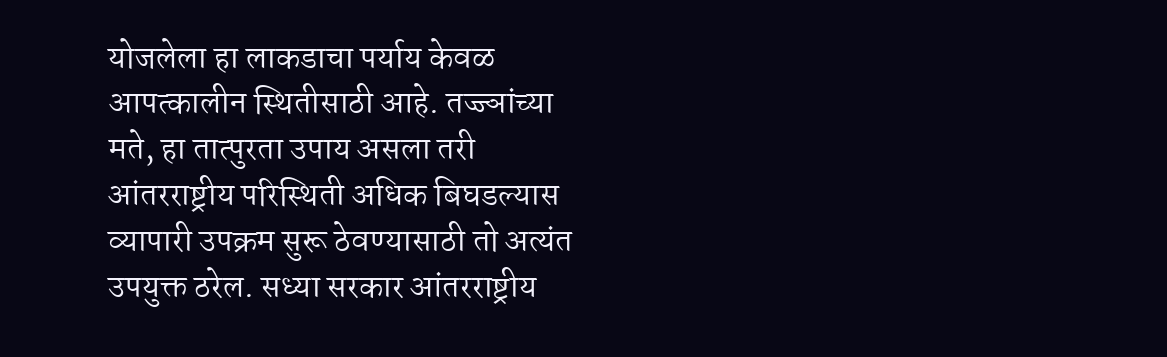योजलेला हा लाकडाचा पर्याय केवळ आपत्कालीन स्थितीसाठी आहे. तज्ज्ञांच्या मते, हा तात्पुरता उपाय असला तरी आंतरराष्ट्रीय परिस्थिती अधिक बिघडल्यास व्यापारी उपक्रम सुरू ठेवण्यासाठी तो अत्यंत उपयुक्त ठरेल. सध्या सरकार आंतरराष्ट्रीय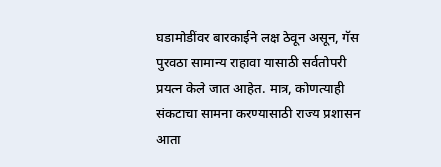घडामोडींवर बारकाईने लक्ष ठेवून असून, गॅस पुरवठा सामान्य राहावा यासाठी सर्वतोपरी प्रयत्न केले जात आहेत. मात्र, कोणत्याही संकटाचा सामना करण्यासाठी राज्य प्रशासन आता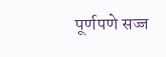पूर्णपणे सज्ज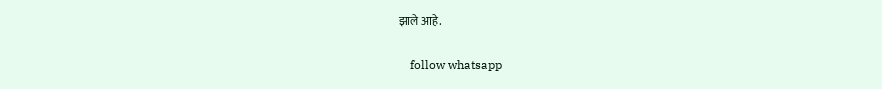झाले आहे.

    follow whatsapp